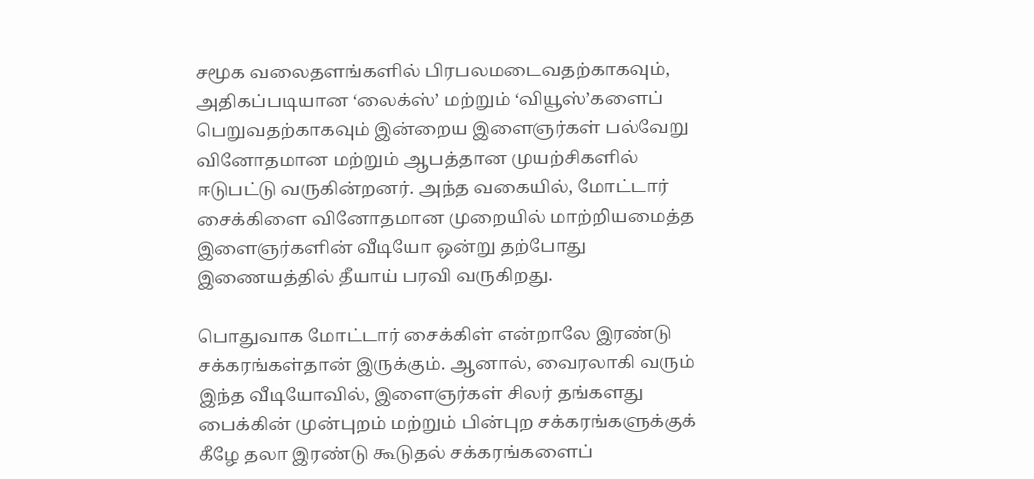சமூக வலைதளங்களில் பிரபலமடைவதற்காகவும், அதிகப்படியான ‘லைக்ஸ்’ மற்றும் ‘வியூஸ்’களைப் பெறுவதற்காகவும் இன்றைய இளைஞர்கள் பல்வேறு வினோதமான மற்றும் ஆபத்தான முயற்சிகளில் ஈடுபட்டு வருகின்றனர். அந்த வகையில், மோட்டார் சைக்கிளை வினோதமான முறையில் மாற்றியமைத்த இளைஞர்களின் வீடியோ ஒன்று தற்போது இணையத்தில் தீயாய் பரவி வருகிறது.

பொதுவாக மோட்டார் சைக்கிள் என்றாலே இரண்டு சக்கரங்கள்தான் இருக்கும். ஆனால், வைரலாகி வரும் இந்த வீடியோவில், இளைஞர்கள் சிலர் தங்களது பைக்கின் முன்புறம் மற்றும் பின்புற சக்கரங்களுக்குக் கீழே தலா இரண்டு கூடுதல் சக்கரங்களைப்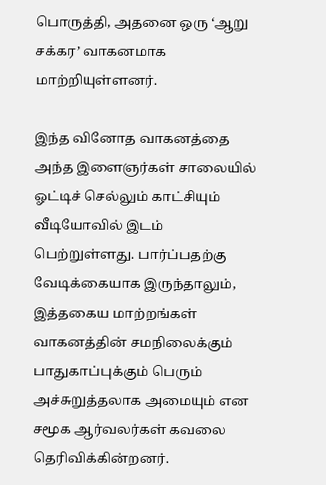பொருத்தி, அதனை ஒரு ‘ஆறு சக்கர’ வாகனமாக மாற்றியுள்ளனர்.

இந்த வினோத வாகனத்தை அந்த இளைஞர்கள் சாலையில் ஓட்டிச் செல்லும் காட்சியும் வீடியோவில் இடம் பெற்றுள்ளது. பார்ப்பதற்கு வேடிக்கையாக இருந்தாலும், இத்தகைய மாற்றங்கள் வாகனத்தின் சமநிலைக்கும் பாதுகாப்புக்கும் பெரும் அச்சுறுத்தலாக அமையும் என சமூக ஆர்வலர்கள் கவலை தெரிவிக்கின்றனர்.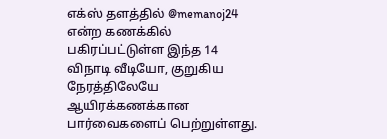எக்ஸ் தளத்தில் @memanoj24 என்ற கணக்கில் பகிரப்பட்டுள்ள இந்த 14 விநாடி வீடியோ, குறுகிய நேரத்திலேயே ஆயிரக்கணக்கான பார்வைகளைப் பெற்றுள்ளது.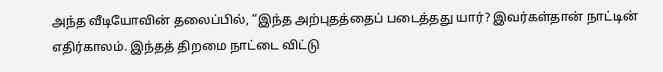அந்த வீடியோவின் தலைப்பில், “இந்த அற்புதத்தைப் படைத்தது யார்? இவர்கள்தான் நாட்டின் எதிர்காலம். இந்தத் திறமை நாட்டை விட்டு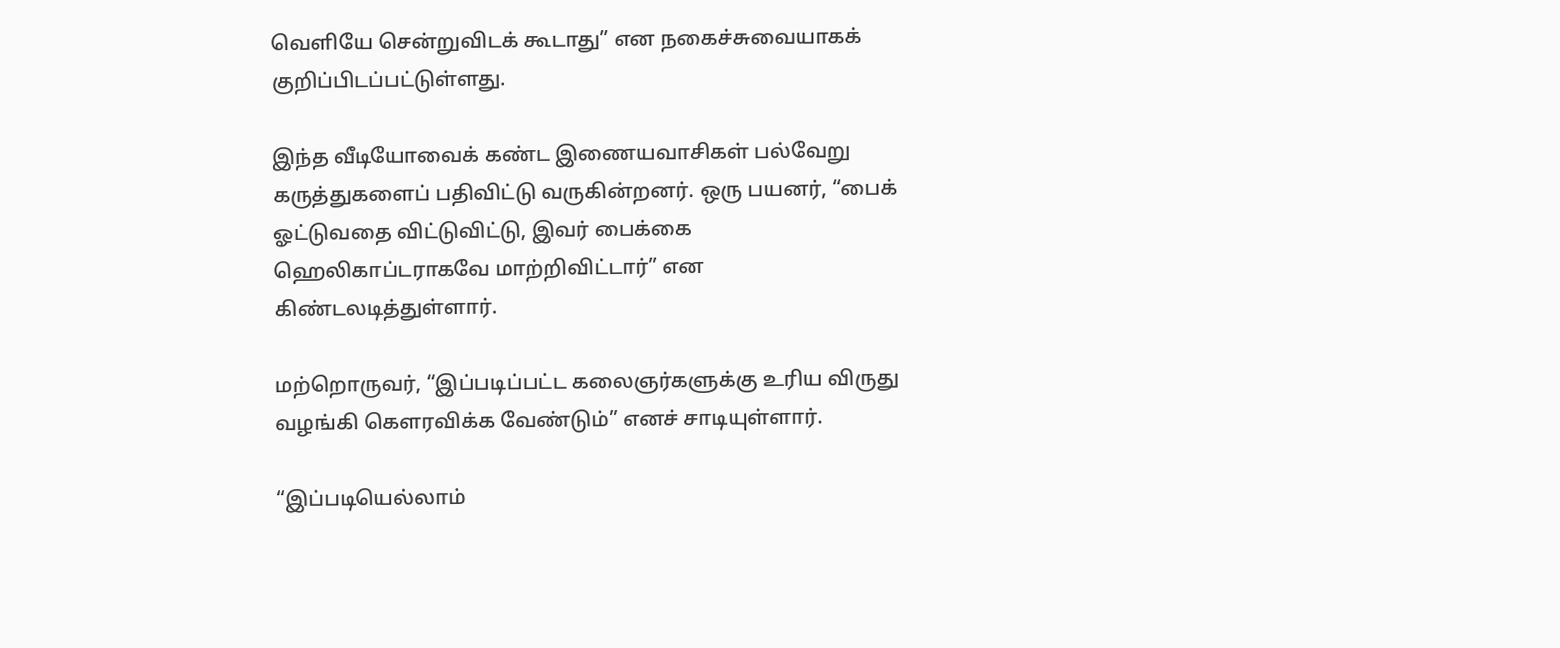வெளியே சென்றுவிடக் கூடாது” என நகைச்சுவையாகக் குறிப்பிடப்பட்டுள்ளது.

இந்த வீடியோவைக் கண்ட இணையவாசிகள் பல்வேறு கருத்துகளைப் பதிவிட்டு வருகின்றனர். ஒரு பயனர், “பைக் ஓட்டுவதை விட்டுவிட்டு, இவர் பைக்கை ஹெலிகாப்டராகவே மாற்றிவிட்டார்” என கிண்டலடித்துள்ளார்.

மற்றொருவர், “இப்படிப்பட்ட கலைஞர்களுக்கு உரிய விருது வழங்கி கௌரவிக்க வேண்டும்” எனச் சாடியுள்ளார்.

“இப்படியெல்லாம்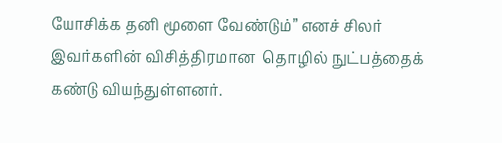யோசிக்க தனி மூளை வேண்டும்” எனச் சிலர் இவர்களின் விசித்திரமான  தொழில் நுட்பத்தைக் கண்டு வியந்துள்ளனர்.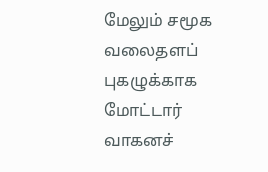மேலும் சமூக வலைதளப் புகழுக்காக மோட்டார் வாகனச்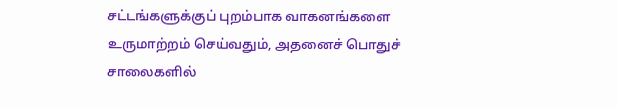சட்டங்களுக்குப் புறம்பாக வாகனங்களை உருமாற்றம் செய்வதும், அதனைச் பொதுச் சாலைகளில்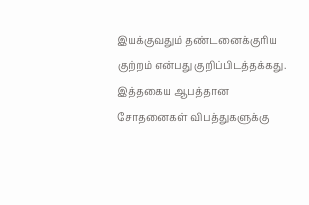இயக்குவதும் தண்டனைக்குரிய குற்றம் என்பது குறிப்பிடத்தக்கது. இத்தகைய ஆபத்தான சோதனைகள் விபத்துகளுக்கு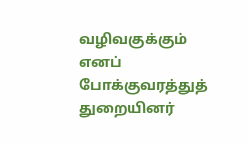வழிவகுக்கும் எனப் போக்குவரத்துத் துறையினர்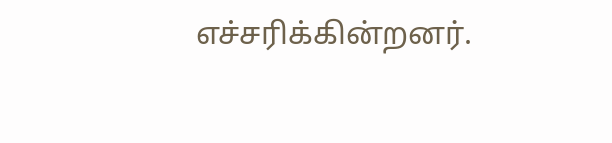எச்சரிக்கின்றனர்.